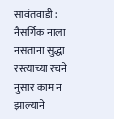सावंतवाडी : नैसर्गिक नाला नसताना सुद्धा रस्त्याच्या रचने नुसार काम न झाल्याने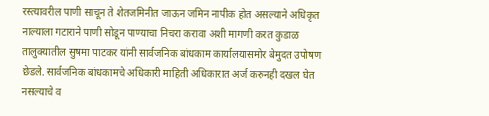रस्त्यावरील पाणी साचून ते शेतजमिनीत जाऊन जमिन नापीक होत असल्याने अधिकृत नाल्याला गटाराने पाणी सोडून पाण्याचा निचरा करावा अशी मागणी करत कुडाळ तालुक्यातील सुषमा पाटकर यांनी सार्वजनिक बांधकाम कार्यालयासमोर बेमुदत उपोषण छेडले. सार्वजनिक बांधकामचे अधिकारी माहिती अधिकारात अर्ज करुनही दखल घेत नसल्याचे व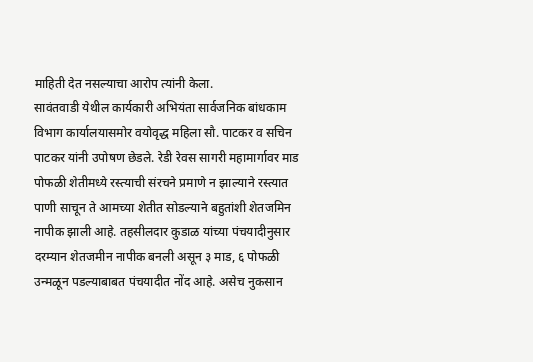माहिती देत नसल्याचा आरोप त्यांनी केला.
सावंतवाडी येथील कार्यकारी अभियंता सार्वजनिक बांधकाम विभाग कार्यालयासमोर वयोवृद्ध महिला सौ. पाटकर व सचिन पाटकर यांनी उपोषण छेडले. रेडी रेवस सागरी महामार्गावर माड पोफळी शेतीमध्ये रस्त्याची संरचने प्रमाणे न झाल्याने रस्त्यात पाणी साचून ते आमच्या शेतीत सोडल्याने बहुतांशी शेतजमिन नापीक झाली आहे. तहसीलदार कुडाळ यांच्या पंचयादीनुसार दरम्यान शेतजमीन नापीक बनली असून ३ माड, ६ पोफळी उन्मळून पडल्याबाबत पंचयादीत नोंद आहे. असेच नुकसान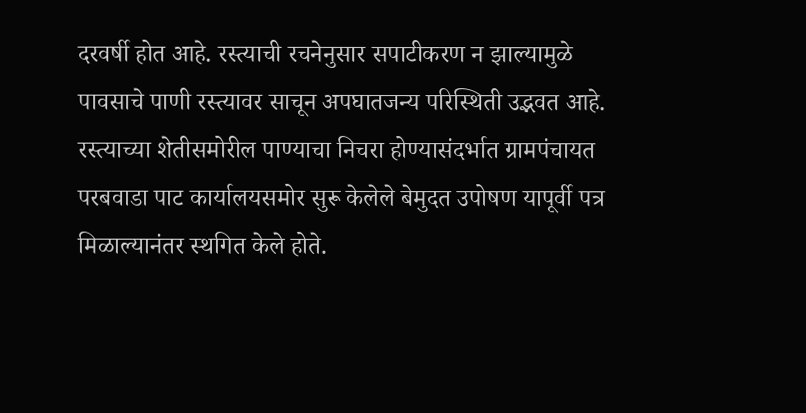दरवर्षी होत आहे. रस्त्याची रचनेनुसार सपाटीकरण न झाल्यामुळे पावसाचे पाणी रस्त्यावर साचून अपघातजन्य परिस्थिती उद्भवत आहे. रस्त्याच्या शेतीसमोरील पाण्याचा निचरा होण्यासंदर्भात ग्रामपंचायत परबवाडा पाट कार्यालयसमोर सुरू केलेले बेमुदत उपोषण यापूर्वी पत्र मिळाल्यानंतर स्थगित केले होते.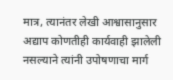मात्र, त्यानंतर लेखी आश्वासानुसार अद्याप कोणतीही कार्यवाही झालेली नसल्याने त्यांनी उपोषणाचा मार्ग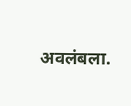अवलंबला.